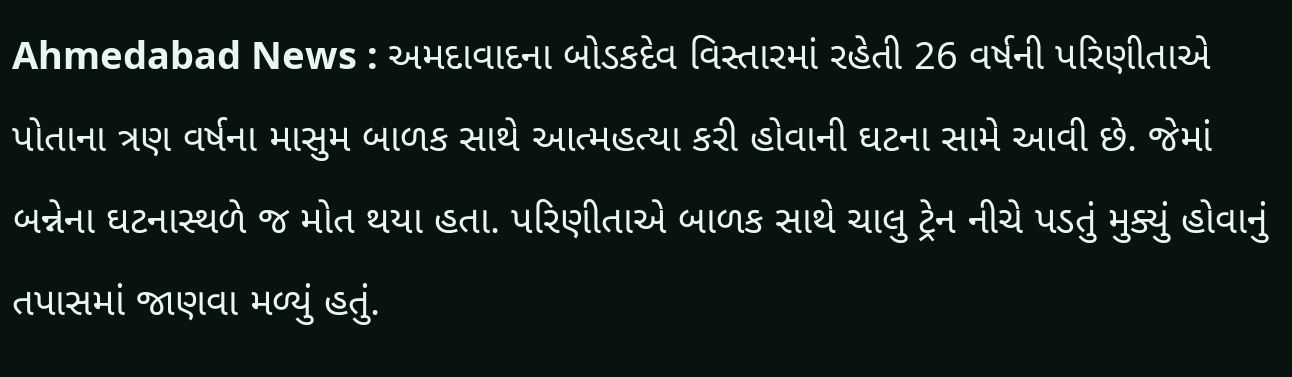Ahmedabad News : અમદાવાદના બોડકદેવ વિસ્તારમાં રહેતી 26 વર્ષની પરિણીતાએ પોતાના ત્રણ વર્ષના માસુમ બાળક સાથે આત્મહત્યા કરી હોવાની ઘટના સામે આવી છે. જેમાં બન્નેના ઘટનાસ્થળે જ મોત થયા હતા. પરિણીતાએ બાળક સાથે ચાલુ ટ્રેન નીચે પડતું મુક્યું હોવાનું તપાસમાં જાણવા મળ્યું હતું.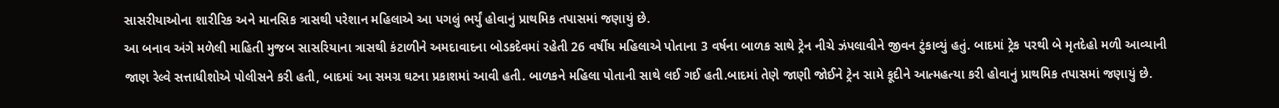સાસરીયાઓના શારીરિક અને માનસિક ત્રાસથી પરેશાન મહિલાએ આ પગલું ભર્યું હોવાનું પ્રાથમિક તપાસમાં જણાયું છે.
આ બનાવ અંગે મળેલી માહિતી મુજબ સાસરિયાના ત્રાસથી કંટાળીને અમદાવાદના બોડકદેવમાં રહેતી 26 વર્ષીય મહિલાએ પોતાના 3 વર્ષના બાળક સાથે ટ્રેન નીચે ઝંપલાવીને જીવન ટુંકાવ્યું હતું. બાદમાં ટ્રેક પરથી બે મૃતદેહો મળી આવ્યાની જાણ રેલ્વે સત્તાધીશોએ પોલીસને કરી હતી, બાદમાં આ સમગ્ર ઘટના પ્રકાશમાં આવી હતી. બાળકને મહિલા પોતાની સાથે લઈ ગઈ હતી.બાદમાં તેણે જાણી જોઈને ટ્રેન સામે કૂદીને આત્મહત્યા કરી હોવાનું પ્રાથમિક તપાસમાં જણાયું છે.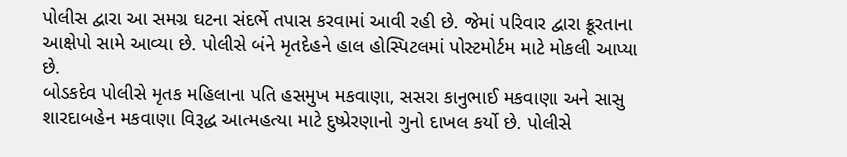પોલીસ દ્વારા આ સમગ્ર ઘટના સંદર્ભે તપાસ કરવામાં આવી રહી છે. જેમાં પરિવાર દ્વારા ક્રૂરતાના આક્ષેપો સામે આવ્યા છે. પોલીસે બંને મૃતદેહને હાલ હોસ્પિટલમાં પોસ્ટમોર્ટમ માટે મોકલી આપ્યા છે.
બોડકદેવ પોલીસે મૃતક મહિલાના પતિ હસમુખ મકવાણા, સસરા કાનુભાઈ મકવાણા અને સાસુ શારદાબહેન મકવાણા વિરૂદ્ધ આત્મહત્યા માટે દુષ્પ્રેરણાનો ગુનો દાખલ કર્યો છે. પોલીસે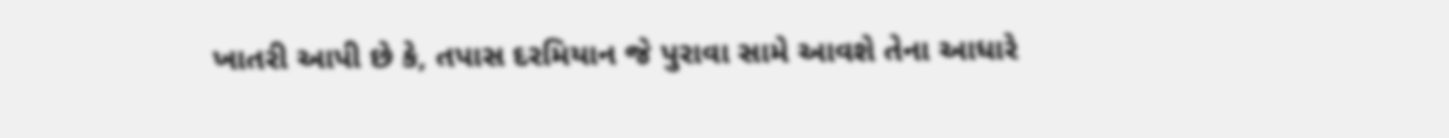ખાતરી આપી છે કે, તપાસ દરમિયાન જે પુરાવા સામે આવશે તેના આધારે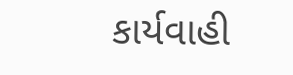કાર્યવાહી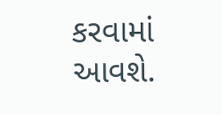કરવામાં આવશે.